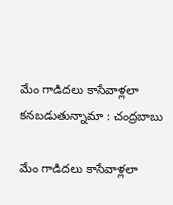మేం గాడిదలు కాసేవాళ్లలా కనబడుతున్నామా : చంద్రబాబు

మేం గాడిదలు కాసేవాళ్లలా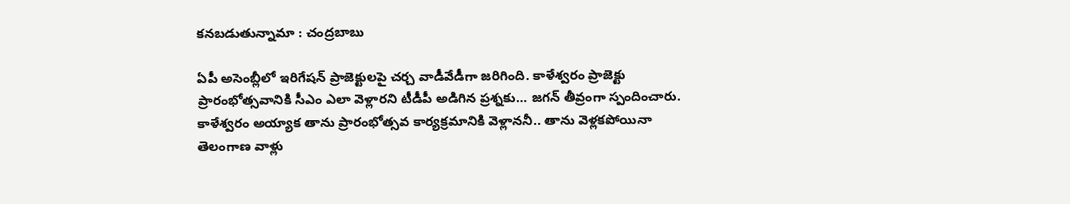కనబడుతున్నామా : చంద్రబాబు

ఏపీ అసెంబ్లీలో ఇరిగేషన్ ప్రాజెక్టులపై చర్చ వాడీవేడీగా జరిగింది. కాళేశ్వరం ప్రాజెక్టు ప్రారంభోత్సవానికి సీఎం ఎలా వెళ్లారని టీడీపీ అడిగిన ప్రశ్నకు… జగన్ తీవ్రంగా స్పందించారు. కాళేశ్వరం అయ్యాక తాను ప్రారంభోత్సవ కార్యక్రమానికి వెళ్లాననీ.. తాను వెళ్లకపోయినా తెలంగాణ వాళ్లు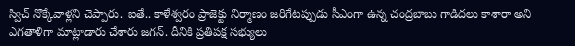స్విచ్ నొక్కేవాళ్లని చెప్పారు. ఐతే.. కాళేశ్వరం ప్రాజెక్టు నిర్మాణం జరిగేటప్పుడు సీఎంగా ఉన్న చంద్రబాబు గాడిదలు కాశారా అని ఎగతాళిగా మాట్లాడారు చేశారు జగన్. దీనికి ప్రతిపక్ష సభ్యులు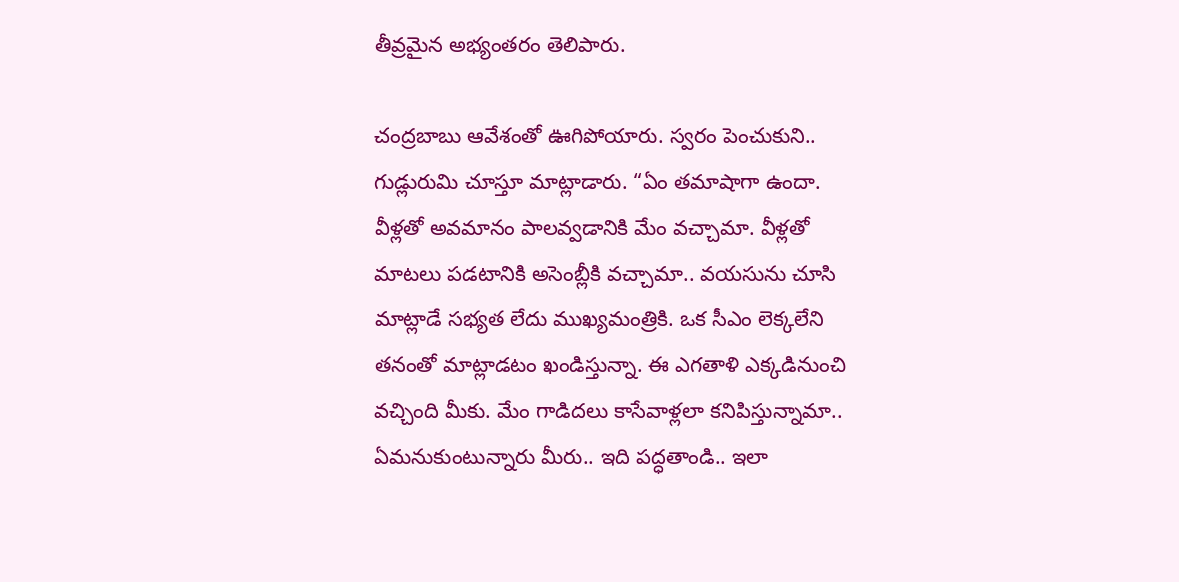తీవ్రమైన అభ్యంతరం తెలిపారు.

చంద్రబాబు ఆవేశంతో ఊగిపోయారు. స్వరం పెంచుకుని.. గుడ్లురుమి చూస్తూ మాట్లాడారు. “ఏం తమాషాగా ఉందా. వీళ్లతో అవమానం పాలవ్వడానికి మేం వచ్చామా. వీళ్లతో మాటలు పడటానికి అసెంబ్లీకి వచ్చామా.. వయసును చూసి మాట్లాడే సభ్యత లేదు ముఖ్యమంత్రికి. ఒక సీఎం లెక్కలేని తనంతో మాట్లాడటం ఖండిస్తున్నా. ఈ ఎగతాళి ఎక్కడినుంచి వచ్చింది మీకు. మేం గాడిదలు కాసేవాళ్లలా కనిపిస్తున్నామా.. ఏమనుకుంటున్నారు మీరు.. ఇది పద్ధతాండి.. ఇలా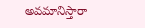అవమానిస్తారా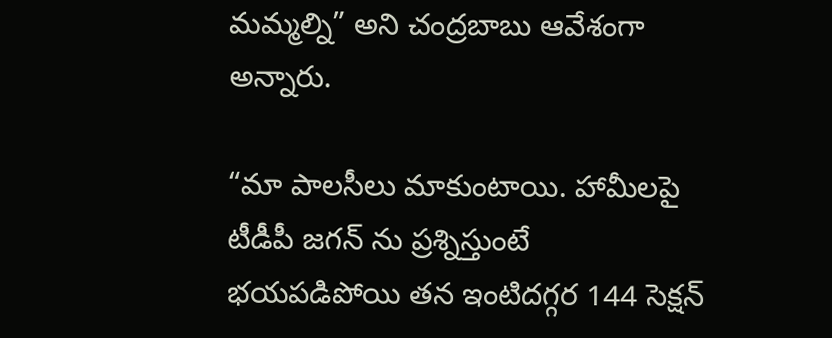మమ్మల్ని” అని చంద్రబాబు ఆవేశంగా అన్నారు.

“మా పాలసీలు మాకుంటాయి. హామీలపై టీడీపీ జగన్ ను ప్రశ్నిస్తుంటే భయపడిపోయి తన ఇంటిదగ్గర 144 సెక్షన్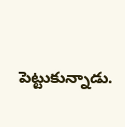పెట్టుకున్నాడు.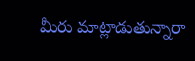మీరు మాట్లాడుతున్నారా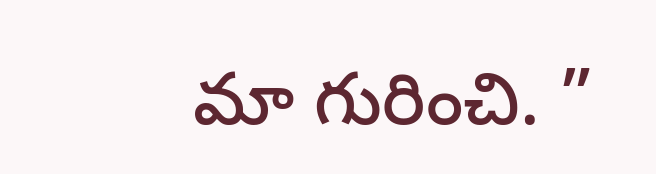మా గురించి. ”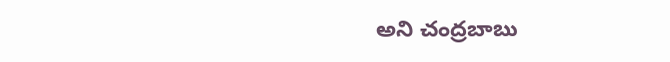అని చంద్రబాబు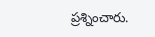ప్రశ్నించారు.